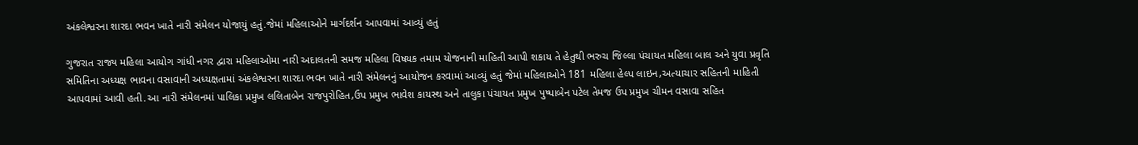અંકલેશ્વરના શારદા ભવન ખાતે નારી સંમેલન યોજાયું હતું.જેમાં મહિલાઓને માર્ગદર્શન આપવામાં આવ્યું હતું

ગુજરાત રાજ્ય મહિલા આયોગ ગાંધી નગર દ્વારા મહિલાઓમા નારી અદાલતની સમજ મહિલા વિષયક તમામ યોજનાની માહિતી આપી શકાય તે હેતુથી ભરુચ જિલ્લા પંચાયત મહિલા બાલ અને યુવા પ્રવૃતિ સમિતિના અધ્યક્ષ ભાવના વસાવાની અધ્યક્ષતામાં અંકલેશ્વરના શારદા ભવન ખાતે નારી સંમેલનનું આયોજન કરવામાં આવ્યું હતું જેમાં મહિલાઓને 181 મહિલા હેલ્પ લાઇન,અત્યાચાર સહિતની માહિતી આપવામાં આવી હતી.આ નારી સંમેલનમાં પાલિકા પ્રમુખ લલિતાબેન રાજપુરોહિત,ઉપ પ્રમુખ ભાવેશ કાયસ્થ અને તાલુકા પંચાયત પ્રમુખ પુષ્પાબેન પટેલ તેમજ ઉપ પ્રમુખ ચીમન વસાવા સહિત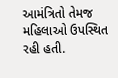આમંત્રિતો તેમજ મહિલાઓ ઉપસ્થિત રહી હતી.